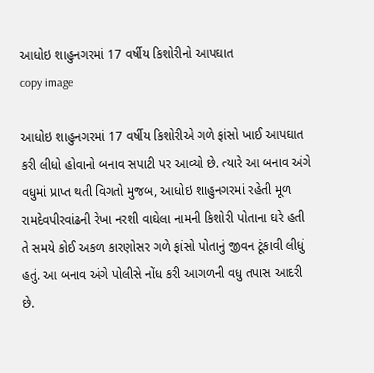આધોઇ શાહુનગરમાં 17 વર્ષીય કિશોરીનો આપઘાત
copy image

આધોઇ શાહુનગરમાં 17 વર્ષીય કિશોરીએ ગળે ફાંસો ખાઈ આપઘાત કરી લીધો હોવાનો બનાવ સપાટી પર આવ્યો છે. ત્યારે આ બનાવ અંગે વધુમાં પ્રાપ્ત થતી વિગતો મુજબ, આધોઇ શાહુનગરમાં રહેતી મૂળ રામદેવપીરવાંઢની રેખા નરશી વાઘેલા નામની કિશોરી પોતાના ઘરે હતી તે સમયે કોઈ અકળ કારણોસર ગળે ફાંસો પોતાનું જીવન ટૂંકાવી લીધું હતું. આ બનાવ અંગે પોલીસે નોંધ કરી આગળની વધુ તપાસ આદરી છે.